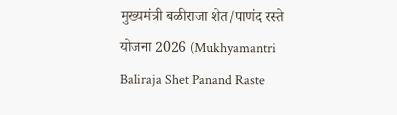मुख्यमंत्री बळीराजा शेत/पाणंद रस्ते योजना 2026 (Mukhyamantri Baliraja Shet Panand Raste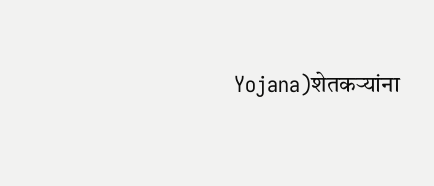Yojana)शेतकऱ्यांना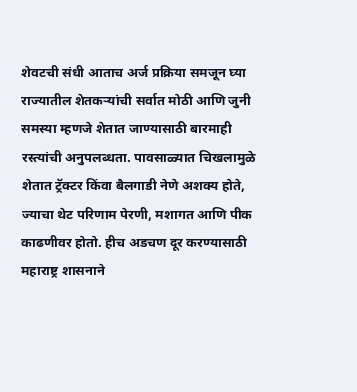शेवटची संधी आताच अर्ज प्रक्रिया समजून घ्या
राज्यातील शेतकऱ्यांची सर्वात मोठी आणि जुनी समस्या म्हणजे शेतात जाण्यासाठी बारमाही रस्त्यांची अनुपलब्धता. पावसाळ्यात चिखलामुळे शेतात ट्रॅक्टर किंवा बैलगाडी नेणे अशक्य होते, ज्याचा थेट परिणाम पेरणी, मशागत आणि पीक काढणीवर होतो. हीच अडचण दूर करण्यासाठी महाराष्ट्र शासनाने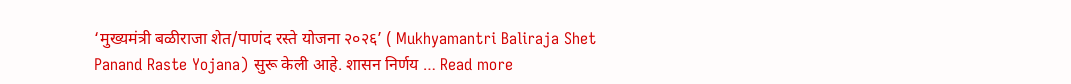‘मुख्यमंत्री बळीराजा शेत/पाणंद रस्ते योजना २०२६’ ( Mukhyamantri Baliraja Shet Panand Raste Yojana) सुरू केली आहे. शासन निर्णय … Read more